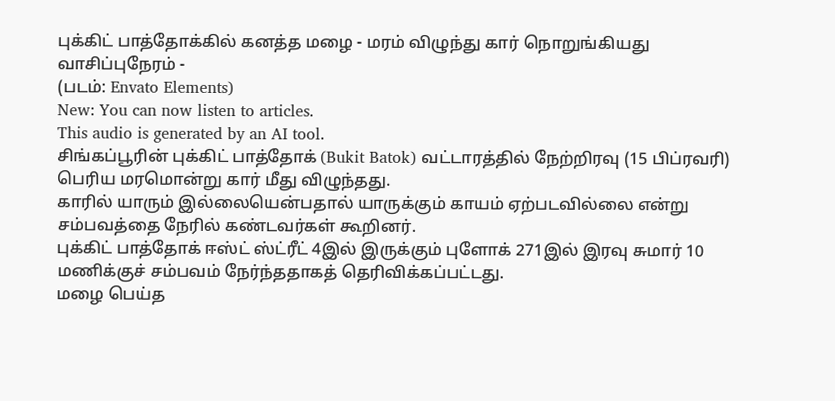புக்கிட் பாத்தோக்கில் கனத்த மழை - மரம் விழுந்து கார் நொறுங்கியது
வாசிப்புநேரம் -
(படம்: Envato Elements)
New: You can now listen to articles.
This audio is generated by an AI tool.
சிங்கப்பூரின் புக்கிட் பாத்தோக் (Bukit Batok) வட்டாரத்தில் நேற்றிரவு (15 பிப்ரவரி) பெரிய மரமொன்று கார் மீது விழுந்தது.
காரில் யாரும் இல்லையென்பதால் யாருக்கும் காயம் ஏற்படவில்லை என்று சம்பவத்தை நேரில் கண்டவர்கள் கூறினர்.
புக்கிட் பாத்தோக் ஈஸ்ட் ஸ்ட்ரீட் 4இல் இருக்கும் புளோக் 271இல் இரவு சுமார் 10 மணிக்குச் சம்பவம் நேர்ந்ததாகத் தெரிவிக்கப்பட்டது.
மழை பெய்த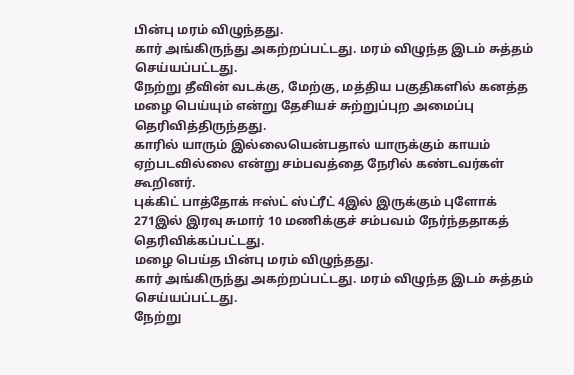பின்பு மரம் விழுந்தது.
கார் அங்கிருந்து அகற்றப்பட்டது. மரம் விழுந்த இடம் சுத்தம் செய்யப்பட்டது.
நேற்று தீவின் வடக்கு, மேற்கு, மத்திய பகுதிகளில் கனத்த மழை பெய்யும் என்று தேசியச் சுற்றுப்புற அமைப்பு தெரிவித்திருந்தது.
காரில் யாரும் இல்லையென்பதால் யாருக்கும் காயம் ஏற்படவில்லை என்று சம்பவத்தை நேரில் கண்டவர்கள் கூறினர்.
புக்கிட் பாத்தோக் ஈஸ்ட் ஸ்ட்ரீட் 4இல் இருக்கும் புளோக் 271இல் இரவு சுமார் 10 மணிக்குச் சம்பவம் நேர்ந்ததாகத் தெரிவிக்கப்பட்டது.
மழை பெய்த பின்பு மரம் விழுந்தது.
கார் அங்கிருந்து அகற்றப்பட்டது. மரம் விழுந்த இடம் சுத்தம் செய்யப்பட்டது.
நேற்று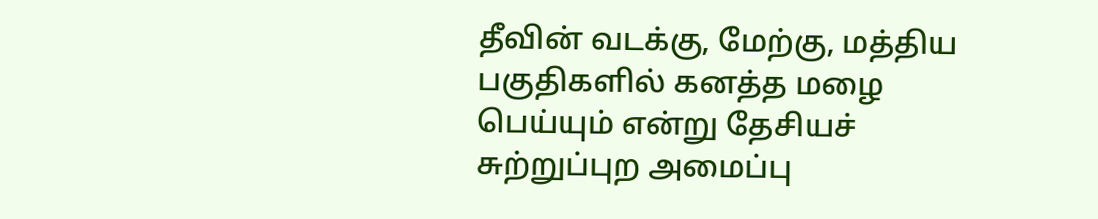தீவின் வடக்கு, மேற்கு, மத்திய பகுதிகளில் கனத்த மழை பெய்யும் என்று தேசியச் சுற்றுப்புற அமைப்பு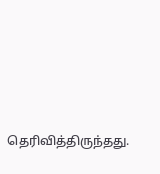தெரிவித்திருந்தது.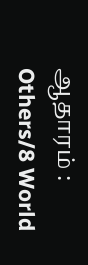ஆதாரம் : Others/8 World